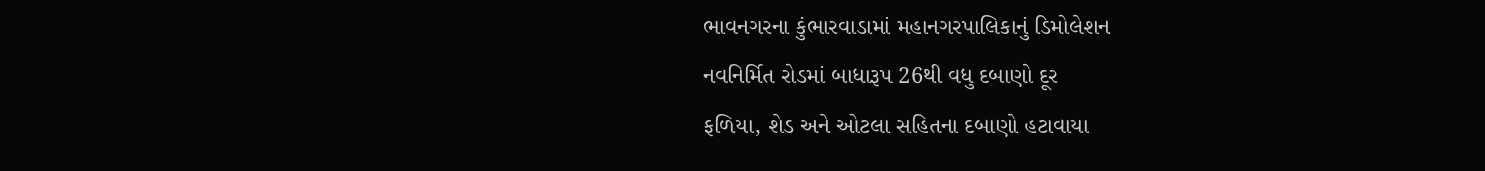ભાવનગરના કુંભારવાડામાં મહાનગરપાલિકાનું ડિમોલેશન
નવનિર્મિત રોડમાં બાધારૂપ 26થી વધુ દબાણો દૂર
ફળિયા, શેડ અને ઓટલા સહિતના દબાણો હટાવાયા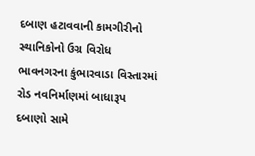દબાણ હટાવવાની કામગીરીનો સ્થાનિકોનો ઉગ્ર વિરોધ
ભાવનગરના કુંભારવાડા વિસ્તારમાં રોડ નવનિર્માણમાં બાધારૂપ દબાણો સામે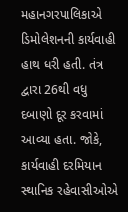મહાનગરપાલિકાએ ડિમોલેશનની કાર્યવાહી હાથ ધરી હતી. તંત્ર દ્વારા 26થી વધુ દબાણો દૂર કરવામાં આવ્યા હતા. જોકે, કાર્યવાહી દરમિયાન સ્થાનિક રહેવાસીઓએ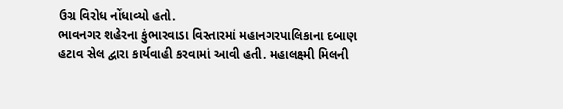ઉગ્ર વિરોધ નોંધાવ્યો હતો.
ભાવનગર શહેરના કુંભારવાડા વિસ્તારમાં મહાનગરપાલિકાના દબાણ હટાવ સેલ દ્વારા કાર્યવાહી કરવામાં આવી હતી. મહાલક્ષ્મી મિલની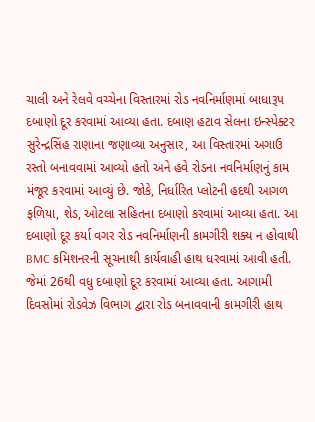ચાલી અને રેલવે વચ્ચેના વિસ્તારમાં રોડ નવનિર્માણમાં બાધારૂપ દબાણો દૂર કરવામાં આવ્યા હતા. દબાણ હટાવ સેલના ઇન્સ્પેક્ટર સુરેન્દ્રસિંહ રાણાના જણાવ્યા અનુસાર, આ વિસ્તારમાં અગાઉ રસ્તો બનાવવામાં આવ્યો હતો અને હવે રોડના નવનિર્માણનું કામ મંજૂર કરવામાં આવ્યું છે. જોકે, નિર્ધારિત પ્લોટની હદથી આગળ ફળિયા, શેડ, ઓટલા સહિતના દબાણો કરવામાં આવ્યા હતા. આ દબાણો દૂર કર્યા વગર રોડ નવનિર્માણની કામગીરી શક્ય ન હોવાથી BMC કમિશનરની સૂચનાથી કાર્યવાહી હાથ ધરવામાં આવી હતી. જેમાં 26થી વધુ દબાણો દૂર કરવામાં આવ્યા હતા. આગામી દિવસોમાં રોડવેઝ વિભાગ દ્વારા રોડ બનાવવાની કામગીરી હાથ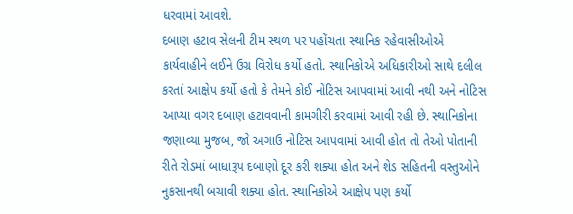ધરવામાં આવશે.
દબાણ હટાવ સેલની ટીમ સ્થળ પર પહોંચતા સ્થાનિક રહેવાસીઓએ કાર્યવાહીને લઈને ઉગ્ર વિરોધ કર્યો હતો. સ્થાનિકોએ અધિકારીઓ સાથે દલીલ કરતાં આક્ષેપ કર્યો હતો કે તેમને કોઈ નોટિસ આપવામાં આવી નથી અને નોટિસ આપ્યા વગર દબાણ હટાવવાની કામગીરી કરવામાં આવી રહી છે. સ્થાનિકોના જણાવ્યા મુજબ, જો અગાઉ નોટિસ આપવામાં આવી હોત તો તેઓ પોતાની રીતે રોડમાં બાધારૂપ દબાણો દૂર કરી શક્યા હોત અને શેડ સહિતની વસ્તુઓને નુકસાનથી બચાવી શક્યા હોત. સ્થાનિકોએ આક્ષેપ પણ કર્યો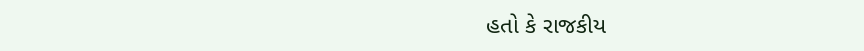હતો કે રાજકીય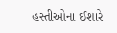હસ્તીઓના ઈશારે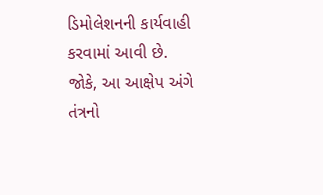ડિમોલેશનની કાર્યવાહી કરવામાં આવી છે. જોકે, આ આક્ષેપ અંગે તંત્રનો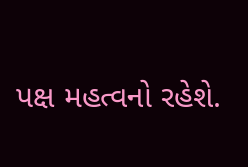પક્ષ મહત્વનો રહેશે.